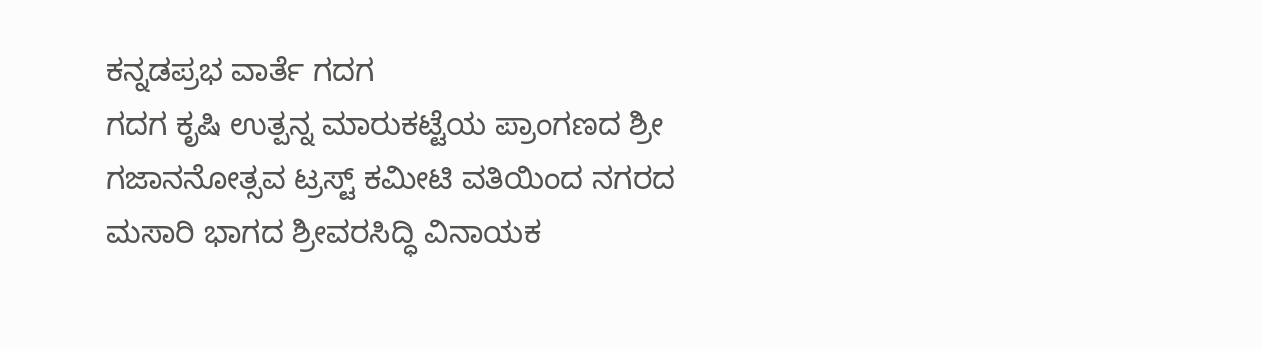ಕನ್ನಡಪ್ರಭ ವಾರ್ತೆ ಗದಗ
ಗದಗ ಕೃಷಿ ಉತ್ಪನ್ನ ಮಾರುಕಟ್ಟೆಯ ಪ್ರಾಂಗಣದ ಶ್ರೀ ಗಜಾನನೋತ್ಸವ ಟ್ರಸ್ಟ್ ಕಮೀಟಿ ವತಿಯಿಂದ ನಗರದ ಮಸಾರಿ ಭಾಗದ ಶ್ರೀವರಸಿದ್ಧಿ ವಿನಾಯಕ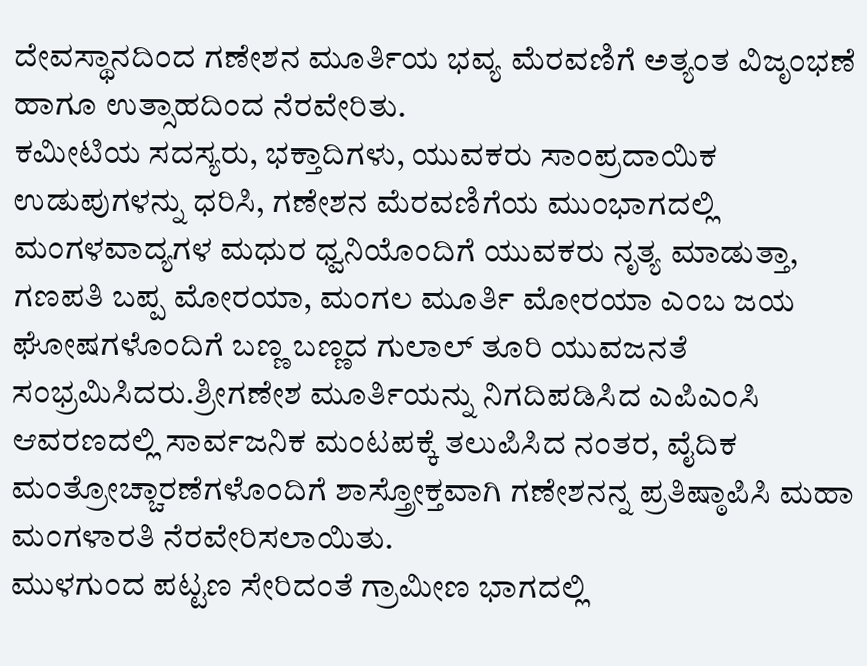ದೇವಸ್ಥಾನದಿಂದ ಗಣೇಶನ ಮೂರ್ತಿಯ ಭವ್ಯ ಮೆರವಣಿಗೆ ಅತ್ಯಂತ ವಿಜೃಂಭಣೆ ಹಾಗೂ ಉತ್ಸಾಹದಿಂದ ನೆರವೇರಿತು.
ಕಮೀಟಿಯ ಸದಸ್ಯರು, ಭಕ್ತಾದಿಗಳು, ಯುವಕರು ಸಾಂಪ್ರದಾಯಿಕ ಉಡುಪುಗಳನ್ನು ಧರಿಸಿ, ಗಣೇಶನ ಮೆರವಣಿಗೆಯ ಮುಂಭಾಗದಲ್ಲಿ ಮಂಗಳವಾದ್ಯಗಳ ಮಧುರ ಧ್ವನಿಯೊಂದಿಗೆ ಯುವಕರು ನೃತ್ಯ ಮಾಡುತ್ತಾ, ಗಣಪತಿ ಬಪ್ಪ ಮೋರಯಾ, ಮಂಗಲ ಮೂರ್ತಿ ಮೋರಯಾ ಎಂಬ ಜಯ ಘೋಷಗಳೊಂದಿಗೆ ಬಣ್ಣ ಬಣ್ಣದ ಗುಲಾಲ್ ತೂರಿ ಯುವಜನತೆ ಸಂಭ್ರಮಿಸಿದರು.ಶ್ರೀಗಣೇಶ ಮೂರ್ತಿಯನ್ನು ನಿಗದಿಪಡಿಸಿದ ಎಪಿಎಂಸಿ ಆವರಣದಲ್ಲಿ ಸಾರ್ವಜನಿಕ ಮಂಟಪಕ್ಕೆ ತಲುಪಿಸಿದ ನಂತರ, ವೈದಿಕ ಮಂತ್ರೋಚ್ಚಾರಣೆಗಳೊಂದಿಗೆ ಶಾಸ್ತ್ರೋಕ್ತವಾಗಿ ಗಣೇಶನನ್ನ ಪ್ರತಿಷ್ಠಾಪಿಸಿ ಮಹಾ ಮಂಗಳಾರತಿ ನೆರವೇರಿಸಲಾಯಿತು.
ಮುಳಗುಂದ ಪಟ್ಟಣ ಸೇರಿದಂತೆ ಗ್ರಾಮೀಣ ಭಾಗದಲ್ಲಿ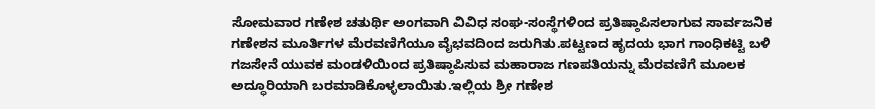ಸೋಮವಾರ ಗಣೇಶ ಚತುರ್ಥಿ ಅಂಗವಾಗಿ ವಿವಿಧ ಸಂಘ-ಸಂಸ್ಥೆಗಳಿಂದ ಪ್ರತಿಷ್ಠಾಪಿಸಲಾಗುವ ಸಾರ್ವಜನಿಕ ಗಣೇಶನ ಮೂರ್ತಿಗಳ ಮೆರವಣಿಗೆಯೂ ವೈಭವದಿಂದ ಜರುಗಿತು.ಪಟ್ಟಣದ ಹೃದಯ ಭಾಗ ಗಾಂಧಿಕಟ್ಟಿ ಬಳಿ ಗಜಸೇನೆ ಯುವಕ ಮಂಡಳಿಯಿಂದ ಪ್ರತಿಷ್ಠಾಪಿಸುವ ಮಹಾರಾಜ ಗಣಪತಿಯನ್ನು ಮೆರವಣಿಗೆ ಮೂಲಕ ಅದ್ಧೂರಿಯಾಗಿ ಬರಮಾಡಿಕೊಳ್ಳಲಾಯಿತು.ಇಲ್ಲಿಯ ಶ್ರೀ ಗಣೇಶ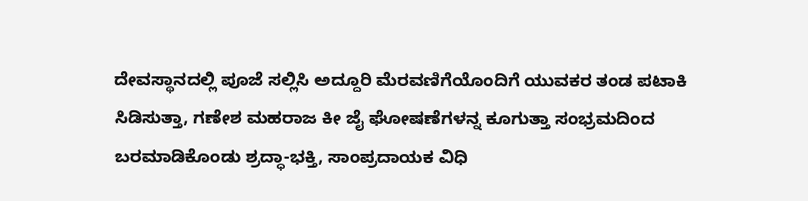ದೇವಸ್ಥಾನದಲ್ಲಿ ಪೂಜೆ ಸಲ್ಲಿಸಿ ಅದ್ದೂರಿ ಮೆರವಣಿಗೆಯೊಂದಿಗೆ ಯುವಕರ ತಂಡ ಪಟಾಕಿ ಸಿಡಿಸುತ್ತಾ, ಗಣೇಶ ಮಹರಾಜ ಕೀ ಜೈ ಘೋಷಣೆಗಳನ್ನ ಕೂಗುತ್ತಾ ಸಂಭ್ರಮದಿಂದ ಬರಮಾಡಿಕೊಂಡು ಶ್ರದ್ಧಾ-ಭಕ್ತಿ, ಸಾಂಪ್ರದಾಯಕ ವಿಧಿ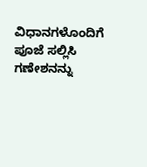ವಿಧಾನಗಳೊಂದಿಗೆ ಪೂಜೆ ಸಲ್ಲಿಸಿ ಗಣೇಶನನ್ನು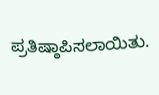ಪ್ರತಿಷ್ಠಾಪಿಸಲಾಯಿತು.